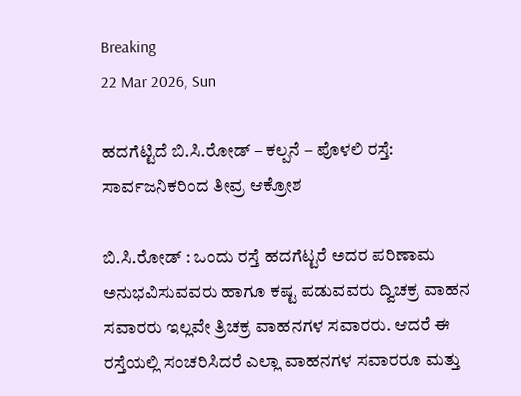Breaking
22 Mar 2026, Sun

ಹದಗೆಟ್ಟಿದೆ ಬಿ.ಸಿ.ರೋಡ್ – ಕಲ್ಪನೆ – ಪೊಳಲಿ ರಸ್ತೆ: ಸಾರ್ವಜನಿಕರಿಂದ ತೀವ್ರ ಆಕ್ರೋಶ

ಬಿ.ಸಿ.ರೋಡ್ : ಒಂದು ರಸ್ತೆ ಹದಗೆಟ್ಟರೆ ಅದರ ಪರಿಣಾಮ ಅನುಭವಿಸುವವರು ಹಾಗೂ ಕಷ್ಟ ಪಡುವವರು ದ್ವಿಚಕ್ರ ವಾಹನ ಸವಾರರು ಇಲ್ಲವೇ ತ್ರಿಚಕ್ರ ವಾಹನಗಳ ಸವಾರರು. ಆದರೆ ಈ ರಸ್ತೆಯಲ್ಲಿ ಸಂಚರಿಸಿದರೆ ಎಲ್ಲಾ ವಾಹನಗಳ ಸವಾರರೂ ಮತ್ತು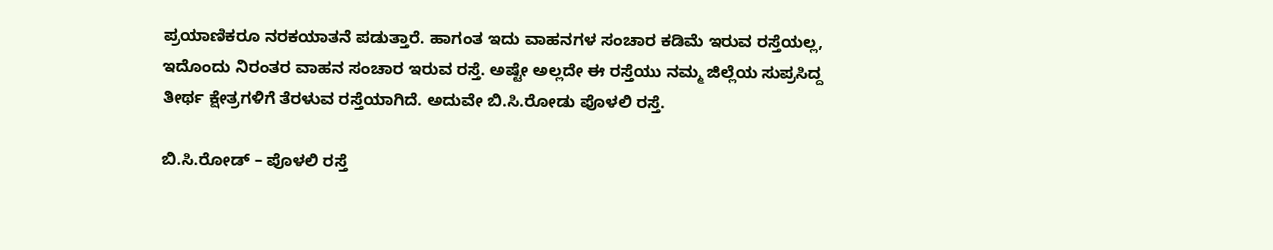ಪ್ರಯಾಣಿಕರೂ ನರಕಯಾತನೆ ಪಡುತ್ತಾರೆ. ಹಾಗಂತ ಇದು ವಾಹನಗಳ ಸಂಚಾರ ಕಡಿಮೆ ಇರುವ ರಸ್ತೆಯಲ್ಲ, ಇದೊಂದು ನಿರಂತರ ವಾಹನ ಸಂಚಾರ ಇರುವ ರಸ್ತೆ. ಅಷ್ಟೇ ಅಲ್ಲದೇ ಈ ರಸ್ತೆಯು ನಮ್ಮ ಜಿಲ್ಲೆಯ ಸುಪ್ರಸಿದ್ದ ತೀರ್ಥ ಕ್ಷೇತ್ರಗಳಿಗೆ ತೆರಳುವ ರಸ್ತೆಯಾಗಿದೆ. ಅದುವೇ ಬಿ.ಸಿ.ರೋಡು ಪೊಳಲಿ ರಸ್ತೆ.

ಬಿ.ಸಿ.ರೋಡ್ – ಪೊಳಲಿ ರಸ್ತೆ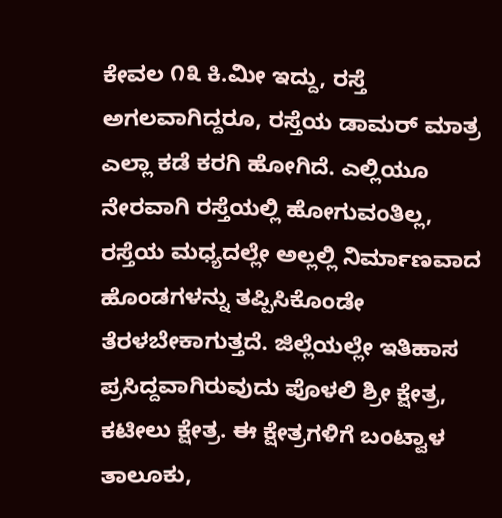ಕೇವಲ ೧೩ ಕಿ.ಮೀ ಇದ್ದು, ರಸ್ತೆ ಅಗಲವಾಗಿದ್ದರೂ, ರಸ್ತೆಯ ಡಾಮರ್ ಮಾತ್ರ ಎಲ್ಲಾ ಕಡೆ ಕರಗಿ ಹೋಗಿದೆ. ಎಲ್ಲಿಯೂ ನೇರವಾಗಿ ರಸ್ತೆಯಲ್ಲಿ ಹೋಗುವಂತಿಲ್ಲ, ರಸ್ತೆಯ ಮಧ್ಯದಲ್ಲೇ ಅಲ್ಲಲ್ಲಿ ನಿರ್ಮಾಣವಾದ ಹೊಂಡಗಳನ್ನು ತಪ್ಪಿಸಿಕೊಂಡೇ ತೆರಳಬೇಕಾಗುತ್ತದೆ. ಜಿಲ್ಲೆಯಲ್ಲೇ ಇತಿಹಾಸ ಪ್ರಸಿದ್ದವಾಗಿರುವುದು ಪೊಳಲಿ ಶ್ರೀ ಕ್ಷೇತ್ರ, ಕಟೀಲು ಕ್ಷೇತ್ರ. ಈ ಕ್ಷೇತ್ರಗಳಿಗೆ ಬಂಟ್ವಾಳ ತಾಲೂಕು,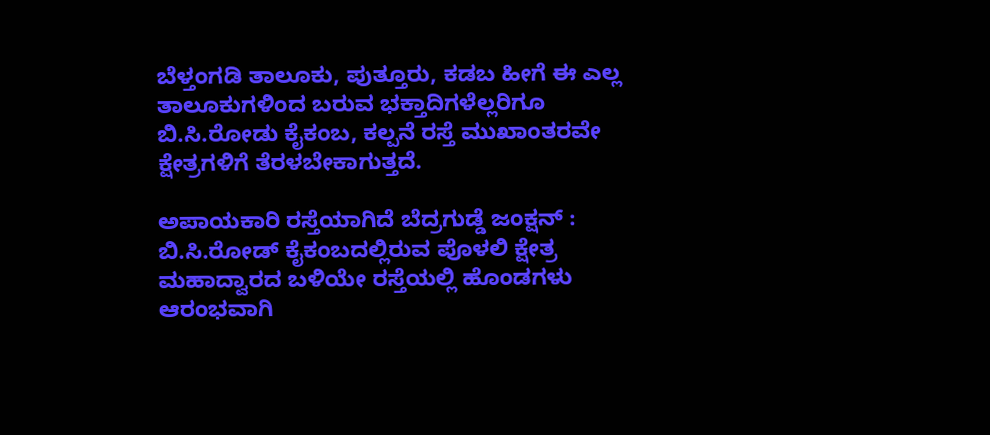ಬೆಳ್ತಂಗಡಿ ತಾಲೂಕು, ಪುತ್ತೂರು, ಕಡಬ ಹೀಗೆ ಈ ಎಲ್ಲ ತಾಲೂಕುಗಳಿಂದ ಬರುವ ಭಕ್ತಾದಿಗಳೆಲ್ಲರಿಗೂ ಬಿ.ಸಿ.ರೋಡು ಕೈಕಂಬ, ಕಲ್ಪನೆ ರಸ್ತೆ ಮುಖಾಂತರವೇ ಕ್ಷೇತ್ರಗಳಿಗೆ ತೆರಳಬೇಕಾಗುತ್ತದೆ.

ಅಪಾಯಕಾರಿ ರಸ್ತೆಯಾಗಿದೆ ಬೆದ್ರಗುಡ್ಡೆ ಜಂಕ್ಷನ್ : ಬಿ.ಸಿ.ರೋಡ್ ಕೈಕಂಬದಲ್ಲಿರುವ ಪೊಳಲಿ ಕ್ಷೇತ್ರ ಮಹಾದ್ವಾರದ ಬಳಿಯೇ ರಸ್ತೆಯಲ್ಲಿ ಹೊಂಡಗಳು ಆರಂಭವಾಗಿ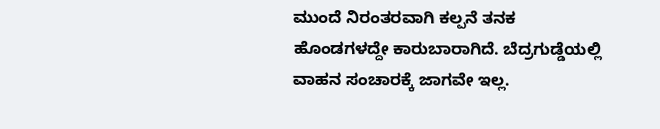ಮುಂದೆ ನಿರಂತರವಾಗಿ ಕಲ್ಪನೆ ತನಕ ಹೊಂಡಗಳದ್ದೇ ಕಾರುಬಾರಾಗಿದೆ. ಬೆದ್ರಗುಡ್ಡೆಯಲ್ಲಿ ವಾಹನ ಸಂಚಾರಕ್ಕೆ ಜಾಗವೇ ಇಲ್ಲ.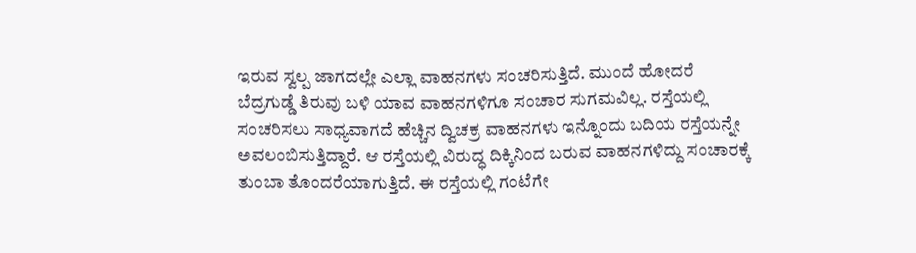ಇರುವ ಸ್ವಲ್ಪ ಜಾಗದಲ್ಲೇ ಎಲ್ಲಾ ವಾಹನಗಳು ಸಂಚರಿಸುತ್ತಿದೆ. ಮುಂದೆ ಹೋದರೆ ಬೆದ್ರಗುಡ್ಡೆ ತಿರುವು ಬಳಿ ಯಾವ ವಾಹನಗಳಿಗೂ ಸಂಚಾರ ಸುಗಮವಿಲ್ಲ. ರಸ್ತೆಯಲ್ಲಿ ಸಂಚರಿಸಲು ಸಾಧ್ಯವಾಗದೆ ಹೆಚ್ಚಿನ ದ್ವಿಚಕ್ರ ವಾಹನಗಳು ಇನ್ನೊಂದು ಬದಿಯ ರಸ್ತೆಯನ್ನೇ ಅವಲಂಬಿಸುತ್ತಿದ್ದಾರೆ. ಆ ರಸ್ತೆಯಲ್ಲಿ ವಿರುದ್ಧ ದಿಕ್ಕಿನಿಂದ ಬರುವ ವಾಹನಗಳಿದ್ದು ಸಂಚಾರಕ್ಕೆ ತುಂಬಾ ತೊಂದರೆಯಾಗುತ್ತಿದೆ. ಈ ರಸ್ತೆಯಲ್ಲಿ ಗಂಟೆಗೇ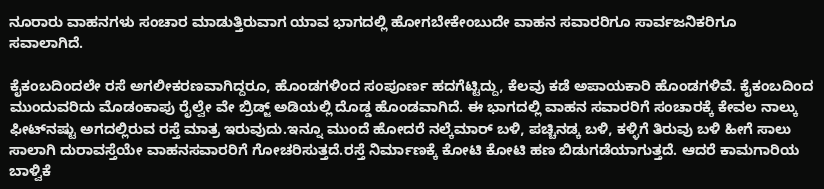ನೂರಾರು ವಾಹನಗಳು ಸಂಚಾರ ಮಾಡುತ್ತಿರುವಾಗ ಯಾವ ಭಾಗದಲ್ಲಿ ಹೋಗಬೇಕೇಂಬುದೇ ವಾಹನ ಸವಾರರಿಗೂ ಸಾರ್ವಜನಿಕರಿಗೂ ಸವಾಲಾಗಿದೆ.

ಕೈಕಂಬದಿಂದಲೇ ರಸೆ ಅಗಲೀಕರಣವಾಗಿದ್ದರೂ, ಹೊಂಡಗಳಿಂದ ಸಂಪೂರ್ಣ ಹದಗೆಟ್ಟಿದ್ದು, ಕೆಲವು ಕಡೆ ಅಪಾಯಕಾರಿ ಹೊಂಡಗಳಿವೆ. ಕೈಕಂಬದಿಂದ ಮುಂದುವರಿದು ಮೊಡಂಕಾಪು ರೈಲ್ವೇ ವೇ ಬ್ರಿಡ್ಜ್ ಅಡಿಯಲ್ಲಿ ದೊಡ್ಡ ಹೊಂಡವಾಗಿದೆ. ಈ ಭಾಗದಲ್ಲಿ ವಾಹನ ಸವಾರರಿಗೆ ಸಂಚಾರಕ್ಕೆ ಕೇವಲ ನಾಲ್ಕು ಫೀಟ್‌ನಷ್ಟು ಅಗದಲ್ಲಿರುವ ರಸ್ತೆ ಮಾತ್ರ ಇರುವುದು.ಇನ್ನೂ ಮುಂದೆ ಹೋದರೆ ನಲ್ಕೆಮಾರ್ ಬಳಿ, ಪಚ್ಚಿನಡ್ಕ ಬಳಿ, ಕಳ್ಳಿಗೆ ತಿರುವು ಬಳಿ ಹೀಗೆ ಸಾಲು ಸಾಲಾಗಿ ದುರಾವಸ್ತೆಯೇ ವಾಹನಸವಾರರಿಗೆ ಗೋಚರಿಸುತ್ತದೆ.ರಸ್ತೆ ನಿರ್ಮಾಣಕ್ಕೆ ಕೋಟಿ ಕೋಟಿ ಹಣ ಬಿಡುಗಡೆಯಾಗುತ್ತದೆ. ಆದರೆ ಕಾಮಗಾರಿಯ ಬಾಳ್ವಿಕೆ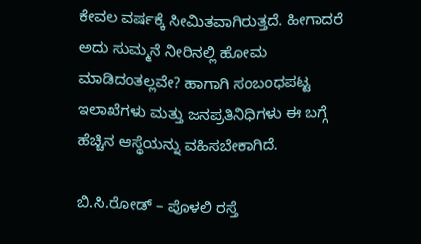ಕೇವಲ ವರ್ಷಕ್ಕೆ ಸೀಮಿತವಾಗಿರುತ್ತದೆ. ಹೀಗಾದರೆ ಅದು ಸುಮ್ಮನೆ ನೀರಿನಲ್ಲಿ ಹೋಮ ಮಾಡಿದಂತಲ್ಲವೇ? ಹಾಗಾಗಿ ಸಂಬಂಧಪಟ್ಟ ಇಲಾಖೆಗಳು ಮತ್ತು ಜನಪ್ರತಿನಿಧಿಗಳು ಈ ಬಗ್ಗೆ ಹೆಚ್ಚಿನ ಆಸ್ಥೆಯನ್ನು ವಹಿಸಬೇಕಾಗಿದೆ.

ಬಿ.ಸಿ.ರೋಡ್ – ಪೊಳಲಿ ರಸ್ತೆ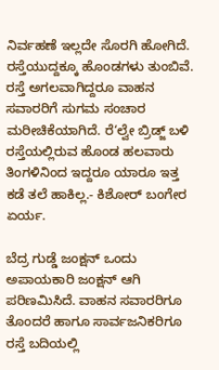ನಿರ್ವಹಣೆ ಇಲ್ಲದೇ ಸೊರಗಿ ಹೋಗಿದೆ. ರಸ್ತೆಯುದ್ದಕ್ಕೂ ಹೊಂಡಗಳು ತುಂಬಿವೆ. ರಸ್ತೆ ಅಗಲವಾಗಿದ್ದರೂ ವಾಹನ ಸವಾರರಿಗೆ ಸುಗಮ ಸಂಚಾರ ಮರೀಚಿಕೆಯಾಗಿದೆ. ರೆ‘ಲ್ವೇ ಬ್ರಿಡ್ಜ್ ಬಳಿ ರಸ್ತೆಯಲ್ಲಿರುವ ಹೊಂಡ ಹಲವಾರು ತಿಂಗಳಿನಿಂದ ಇದ್ದರೂ ಯಾರೂ ಇತ್ತ ಕಡೆ ತಲೆ ಹಾಕಿಲ್ಲ.- ಕಿಶೋರ್ ಬಂಗೇರ ಏರ್ಯ.

ಬೆದ್ರ ಗುಡ್ಡೆ ಜಂಕ್ಷನ್ ಒಂದು ಅಪಾಯಕಾರಿ ಜಂಕ್ಷನ್ ಆಗಿ ಪರಿಣಮಿಸಿದೆ. ವಾಹನ ಸವಾರರಿಗೂ ತೊಂದರೆ ಹಾಗೂ ಸಾರ್ವಜನಿಕರಿಗೂ ರಸ್ತೆ ಬದಿಯಲ್ಲಿ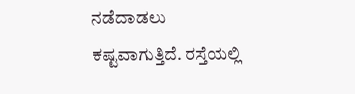ನಡೆದಾಡಲು ಕಷ್ಟವಾಗುತ್ತಿದೆ. ರಸ್ತೆಯಲ್ಲಿ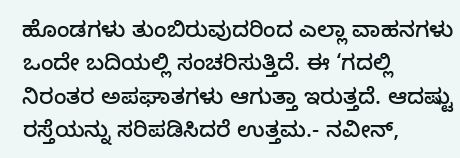ಹೊಂಡಗಳು ತುಂಬಿರುವುದರಿಂದ ಎಲ್ಲಾ ವಾಹನಗಳು ಒಂದೇ ಬದಿಯಲ್ಲಿ ಸಂಚರಿಸುತ್ತಿದೆ. ಈ ‘ಗದಲ್ಲಿ ನಿರಂತರ ಅಪಘಾತಗಳು ಆಗುತ್ತಾ ಇರುತ್ತದೆ. ಆದಷ್ಟು ರಸ್ತೆಯನ್ನು ಸರಿಪಡಿಸಿದರೆ ಉತ್ತಮ.- ನವೀನ್,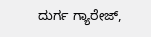ದುರ್ಗ ಗ್ಯಾರೇಜ್,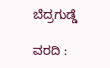ಬೆದ್ರಗುಡ್ಡೆ

ವರದಿ :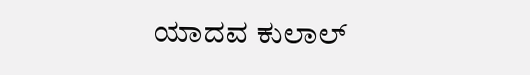ಯಾದವ ಕುಲಾಲ್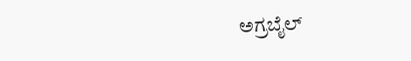ಅಗ್ರಬೈಲ್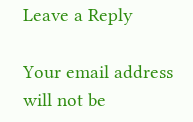Leave a Reply

Your email address will not be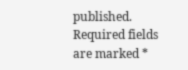published. Required fields are marked *